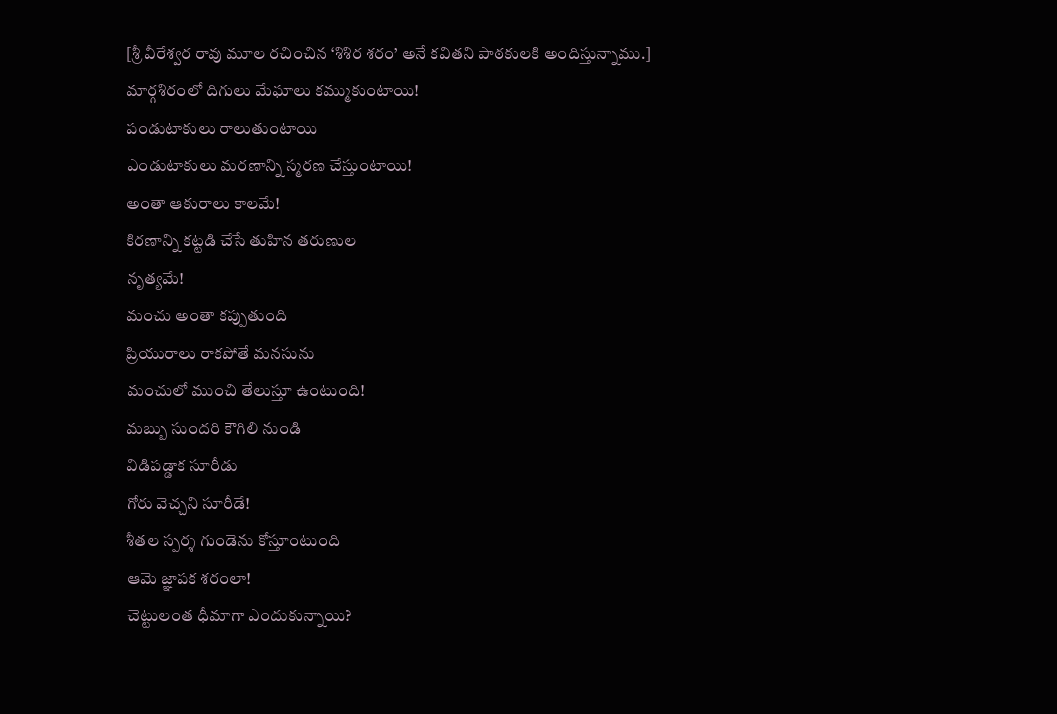[శ్రీ వీరేశ్వర రావు మూల రచించిన ‘శిశిర శరం’ అనే కవితని పాఠకులకి అందిస్తున్నాము.]
మార్గశిరంలో దిగులు మేఘాలు కమ్ముకుంటాయి!
పండుటాకులు రాలుతుంటాయి
ఎండుటాకులు మరణాన్ని స్మరణ చేస్తుంటాయి!
అంతా ఆకురాలు కాలమే!
కిరణాన్ని కట్టడి చేసే తుహిన తరుణుల
నృత్యమే!
మంచు అంతా కప్పుతుంది
ప్రియురాలు రాకపోతే మనసును
మంచులో ముంచి తేలుస్తూ ఉంటుంది!
మబ్బు సుందరి కౌగిలి నుండి
విడిపడ్డాక సూరీడు
గోరు వెచ్చని సూరీడే!
శీతల స్పర్శ గుండెను కోస్తూంటుంది
ఆమె జ్ఞాపక శరంలా!
చెట్టులంత ధీమాగా ఎందుకున్నాయి?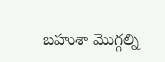బహుశా మొగ్గల్ని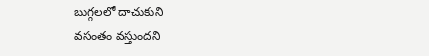బుగ్గలలో దాచుకుని
వసంతం వస్తుందని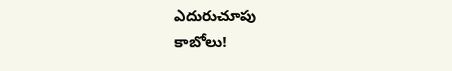ఎదురుచూపు
కాబోలు!